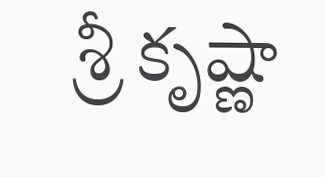శ్రీ కృష్ణా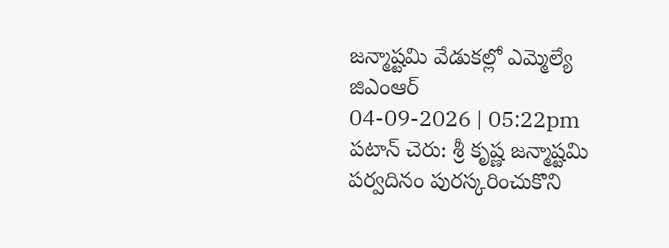జన్మాష్టమి వేడుకల్లో ఎమ్మెల్యే జిఎంఆర్
04-09-2026 | 05:22pm
పటాన్ చెరు: శ్రీ కృష్ణ జన్మాష్టమి పర్వదినం పురస్కరించుకొని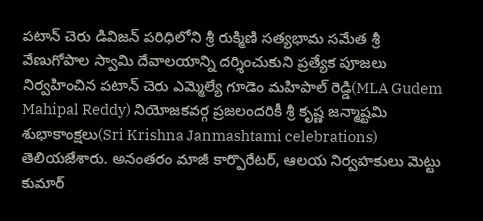పటాన్ చెరు డివిజన్ పరిధిలోని శ్రీ రుక్మిణి సత్యభామ సమేత శ్రీ వేణుగోపాల స్వామి దేవాలయాన్ని దర్శించుకుని ప్రత్యేక పూజలు నిర్వహించిన పటాన్ చెరు ఎమ్మెల్యే గూడెం మహిపాల్ రెడ్డి(MLA Gudem Mahipal Reddy) నియోజకవర్గ ప్రజలందరికీ శ్రీ కృష్ణ జన్మాష్టమి శుభాకాంక్షలు(Sri Krishna Janmashtami celebrations) తెలియజేశారు. అనంతరం మాజీ కార్పొరేటర్, ఆలయ నిర్వహకులు మెట్టు కుమార్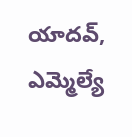యాదవ్, ఎమ్మెల్యే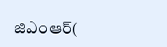జిఎంఆర్(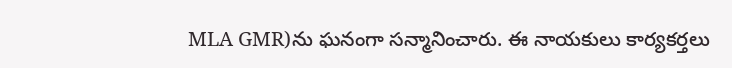MLA GMR)ను ఘనంగా సన్మానించారు. ఈ నాయకులు కార్యకర్తలు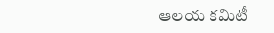ఆలయ కమిటీ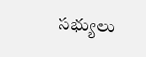సభ్యులు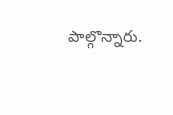పాల్గొన్నారు.